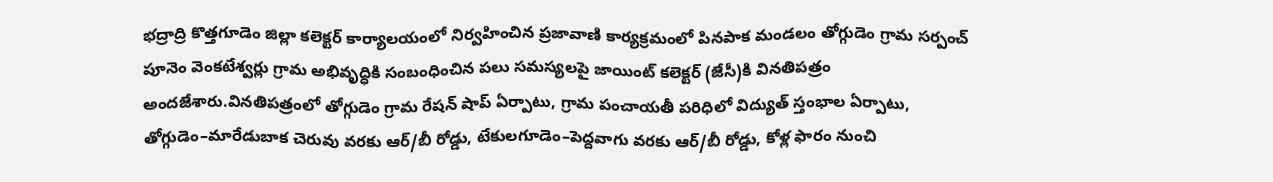భద్రాద్రి కొత్తగూడెం జిల్లా కలెక్టర్ కార్యాలయంలో నిర్వహించిన ప్రజావాణి కార్యక్రమంలో పినపాక మండలం తోగ్గుడెం గ్రామ సర్పంచ్ పూనెం వెంకటేశ్వర్లు గ్రామ అభివృద్ధికి సంబంధించిన పలు సమస్యలపై జాయింట్ కలెక్టర్ (జేసీ)కి వినతిపత్రం అందజేశారు.వినతిపత్రంలో తోగ్గుడెం గ్రామ రేషన్ షాప్ ఏర్పాటు, గ్రామ పంచాయతీ పరిధిలో విద్యుత్ స్తంభాల ఏర్పాటు, తోగ్గుడెం–మారేడుబాక చెరువు వరకు ఆర్/బీ రోడ్డు, టేకులగూడెం–పెద్దవాగు వరకు ఆర్/బీ రోడ్డు, కోళ్ల ఫారం నుంచి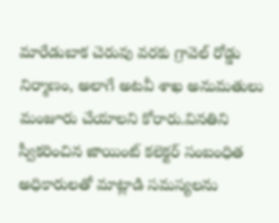మారేడుబాక చెరువు వరకు గ్రావెల్ రోడ్డు నిర్మాణం, అలాగే అటవీ శాఖ అనుమతులు మంజూరు చేయాలని కోరారు.వినతిని స్వీకరించిన జాయింట్ కలెక్టర్ సంబంధిత అధికారులతో మాట్లాడి సమస్యలను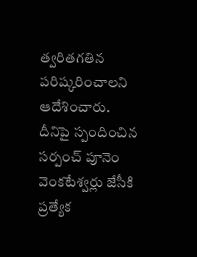త్వరితగతిన పరిష్కరించాలని ఆదేశించారు. దీనిపై స్పందించిన సర్పంచ్ పూనెం వెంకటేశ్వర్లు జేసీకి ప్రత్యేక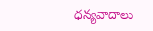ధన్యవాదాలు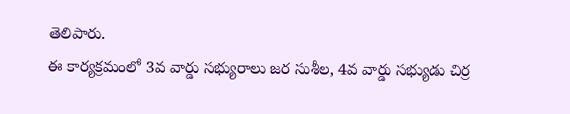తెలిపారు.
ఈ కార్యక్రమంలో 3వ వార్డు సభ్యురాలు జర సుశీల, 4వ వార్డు సభ్యుడు చిర్ర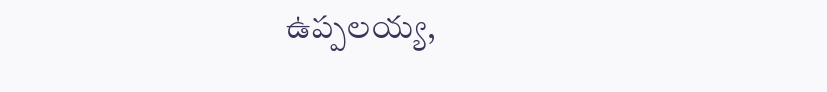ఉప్పలయ్య,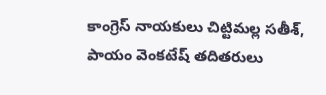కాంగ్రెస్ నాయకులు చిట్టిమల్ల సతీశ్, పాయం వెంకటేష్ తదితరులు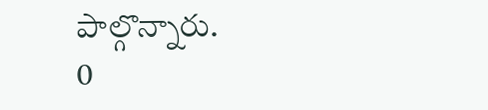పాల్గొన్నారు.
0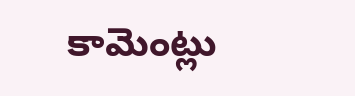కామెంట్లు